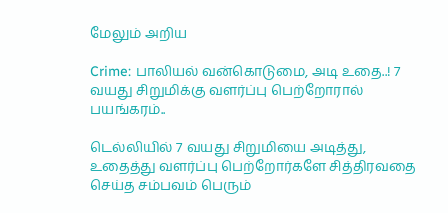மேலும் அறிய

Crime: பாலியல் வன்கொடுமை, அடி உதை..! 7 வயது சிறுமிக்கு வளர்ப்பு பெற்றோரால் பயங்கரம்..

டெல்லியில் 7 வயது சிறுமியை அடித்து, உதைத்து வளர்ப்பு பெற்றோர்களே சித்திரவதை செய்த சம்பவம் பெரும்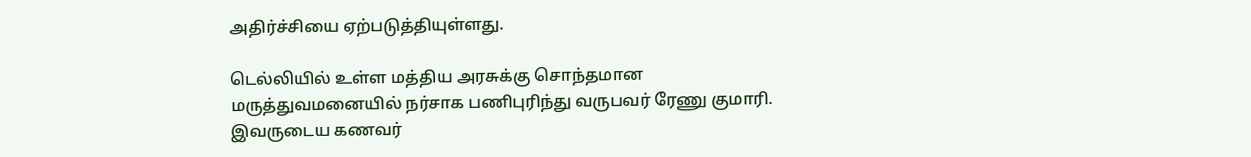அதிர்ச்சியை ஏற்படுத்தியுள்ளது.

டெல்லியில் உள்ள மத்திய அரசுக்கு சொந்தமான மருத்துவமனையில் நர்சாக பணிபுரிந்து வருபவர் ரேணு குமாரி. இவருடைய கணவர்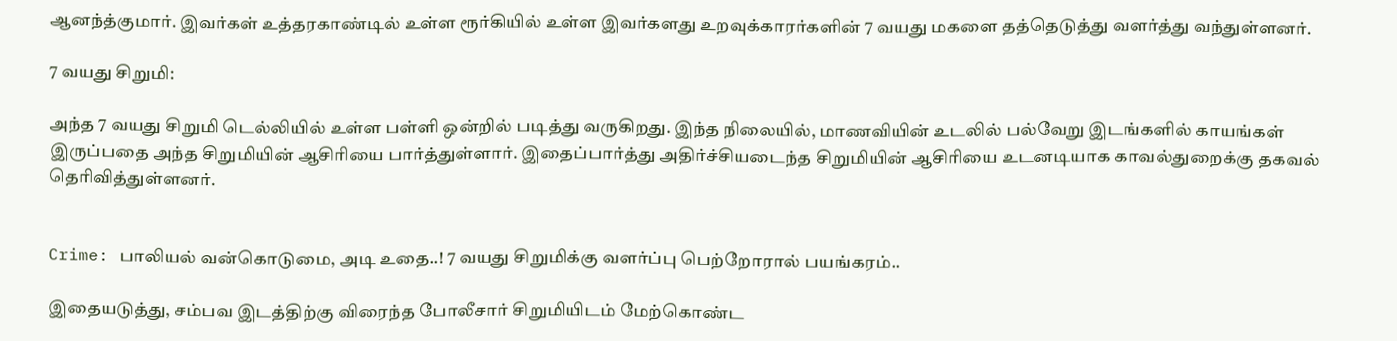ஆனந்த்குமார். இவர்கள் உத்தரகாண்டில் உள்ள ரூர்கியில் உள்ள இவர்களது உறவுக்காரர்களின் 7 வயது மகளை தத்தெடுத்து வளர்த்து வந்துள்ளனர்.

7 வயது சிறுமி:

அந்த 7 வயது சிறுமி டெல்லியில் உள்ள பள்ளி ஒன்றில் படித்து வருகிறது. இந்த நிலையில், மாணவியின் உடலில் பல்வேறு இடங்களில் காயங்கள் இருப்பதை அந்த சிறுமியின் ஆசிரியை பார்த்துள்ளார். இதைப்பார்த்து அதிர்ச்சியடைந்த சிறுமியின் ஆசிரியை உடனடியாக காவல்துறைக்கு தகவல் தெரிவித்துள்ளனர்.


Crime: பாலியல் வன்கொடுமை, அடி உதை..! 7 வயது சிறுமிக்கு வளர்ப்பு பெற்றோரால் பயங்கரம்..

இதையடுத்து, சம்பவ இடத்திற்கு விரைந்த போலீசார் சிறுமியிடம் மேற்கொண்ட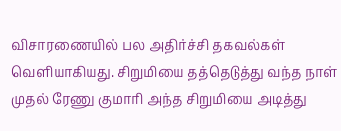விசாரணையில் பல அதிர்ச்சி தகவல்கள் வெளியாகியது. சிறுமியை தத்தெடுத்து வந்த நாள் முதல் ரேணு குமாரி அந்த சிறுமியை அடித்து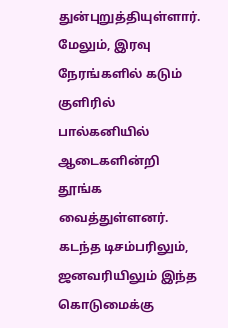துன்புறுத்தியுள்ளார். மேலும், இரவு நேரங்களில் கடும் குளிரில் பால்கனியில் ஆடைகளின்றி தூங்க வைத்துள்ளனர். கடந்த டிசம்பரிலும், ஜனவரியிலும் இந்த கொடுமைக்கு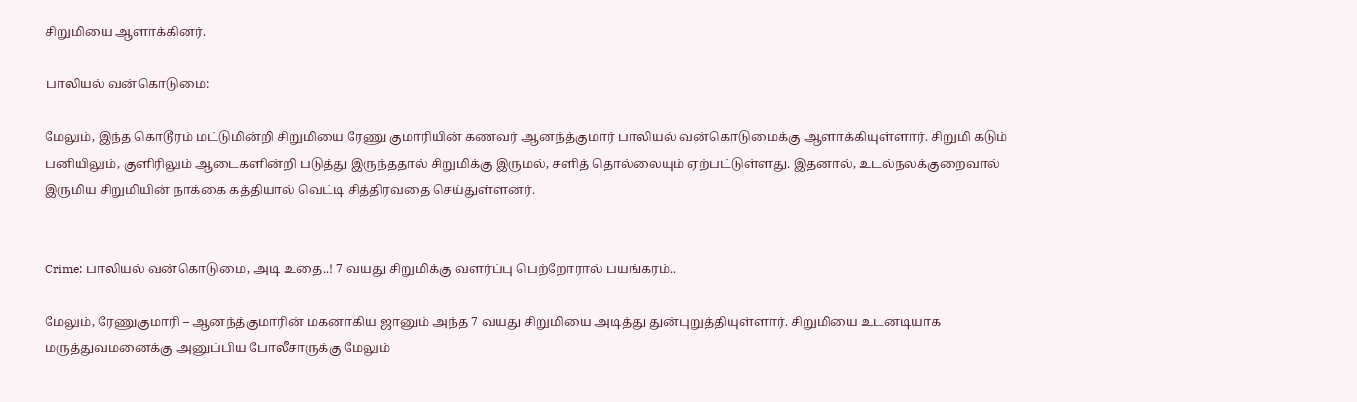சிறுமியை ஆளாக்கினர்.

பாலியல் வன்கொடுமை:

மேலும், இந்த கொடூரம் மட்டுமின்றி சிறுமியை ரேணு குமாரியின் கணவர் ஆனந்த்குமார் பாலியல் வன்கொடுமைக்கு ஆளாக்கியுள்ளார். சிறுமி கடும் பனியிலும், குளிரிலும் ஆடைகளின்றி படுத்து இருந்ததால் சிறுமிக்கு இருமல், சளித் தொல்லையும் ஏற்பட்டுள்ளது. இதனால், உடல்நலக்குறைவால் இருமிய சிறுமியின் நாக்கை கத்தியால் வெட்டி சித்திரவதை செய்துள்ளனர்.


Crime: பாலியல் வன்கொடுமை, அடி உதை..! 7 வயது சிறுமிக்கு வளர்ப்பு பெற்றோரால் பயங்கரம்..

மேலும், ரேணுகுமாரி – ஆனந்த்குமாரின் மகனாகிய ஜானும் அந்த 7 வயது சிறுமியை அடித்து துன்புறுத்தியுள்ளார். சிறுமியை உடனடியாக மருத்துவமனைக்கு அனுப்பிய போலீசாருக்கு மேலும்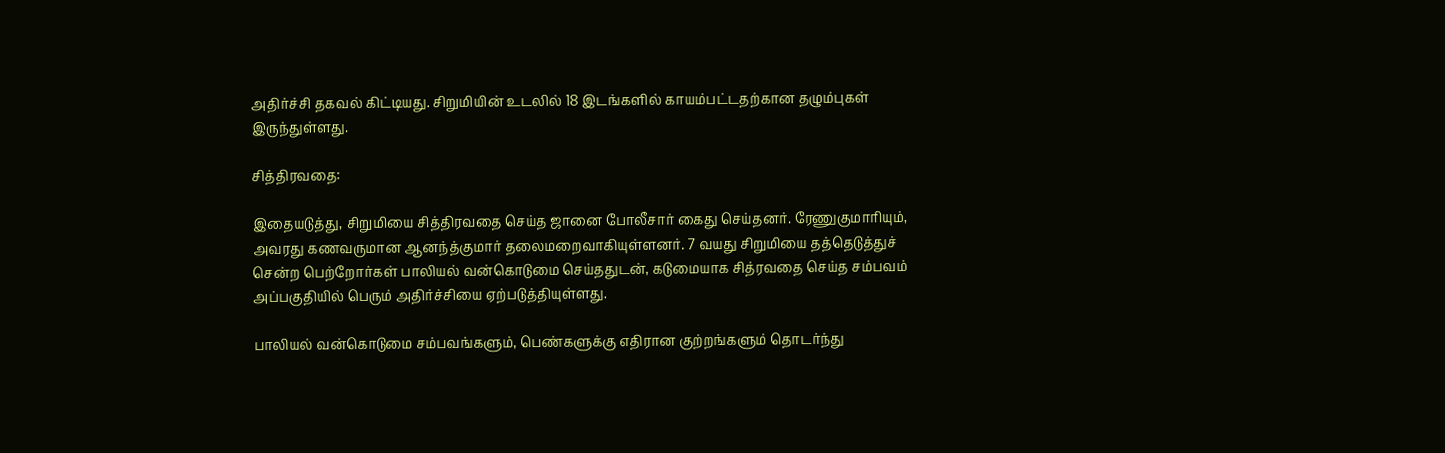அதிர்ச்சி தகவல் கிட்டியது. சிறுமியின் உடலில் 18 இடங்களில் காயம்பட்டதற்கான தழும்புகள் இருந்துள்ளது.

சித்திரவதை:

இதையடுத்து, சிறுமியை சித்திரவதை செய்த ஜானை போலீசார் கைது செய்தனர். ரேணுகுமாரியும், அவரது கணவருமான ஆனந்த்குமார் தலைமறைவாகியுள்ளனர். 7 வயது சிறுமியை தத்தெடுத்துச் சென்ற பெற்றோர்கள் பாலியல் வன்கொடுமை செய்ததுடன், கடுமையாக சித்ரவதை செய்த சம்பவம் அப்பகுதியில் பெரும் அதிர்ச்சியை ஏற்படுத்தியுள்ளது.

பாலியல் வன்கொடுமை சம்பவங்களும், பெண்களுக்கு எதிரான குற்றங்களும் தொடர்ந்து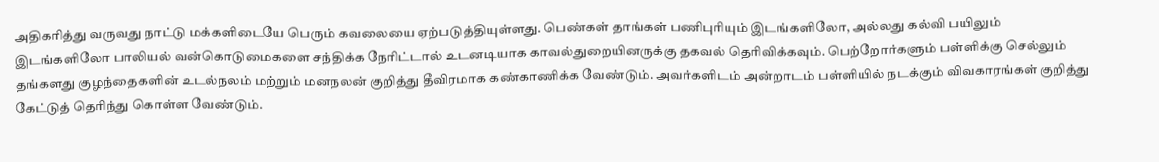அதிகரித்து வருவது நாட்டு மக்களிடையே பெரும் கவலையை ஏற்படுத்தியுள்ளது. பெண்கள் தாங்கள் பணிபுரியும் இடங்களிலோ, அல்லது கல்வி பயிலும் இடங்களிலோ பாலியல் வன்கொடுமைகளை சந்திக்க நேரிட்டால் உடனடியாக காவல்துறையினருக்கு தகவல் தெரிவிக்கவும். பெற்றோர்களும் பள்ளிக்கு செல்லும் தங்களது குழந்தைகளின் உடல்நலம் மற்றும் மனநலன் குறித்து தீவிரமாக கண்காணிக்க வேண்டும். அவர்களிடம் அன்றாடம் பள்ளியில் நடக்கும் விவகாரங்கள் குறித்து கேட்டுத் தெரிந்து கொள்ள வேண்டும்.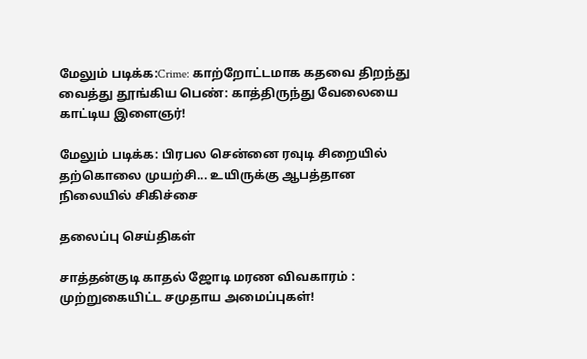மேலும் படிக்க:Crime: காற்றோட்டமாக கதவை திறந்து வைத்து தூங்கிய பெண்: காத்திருந்து வேலையை காட்டிய இளைஞர்!

மேலும் படிக்க: பிரபல சென்னை ரவுடி சிறையில் தற்கொலை முயற்சி... உயிருக்கு ஆபத்தான நிலையில் சிகிச்சை

தலைப்பு செய்திகள்

சாத்தன்குடி காதல் ஜோடி மரண விவகாரம் : முற்றுகையிட்ட சமுதாய அமைப்புகள்!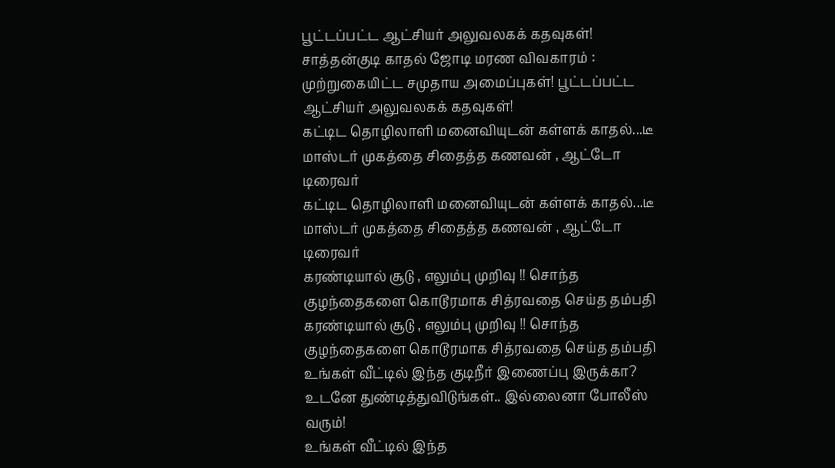பூட்டப்பட்ட ஆட்சியர் அலுவலகக் கதவுகள்!
சாத்தன்குடி காதல் ஜோடி மரண விவகாரம் : முற்றுகையிட்ட சமுதாய அமைப்புகள்! பூட்டப்பட்ட ஆட்சியர் அலுவலகக் கதவுகள்!
கட்டிட தொழிலாளி மனைவியுடன் கள்ளக் காதல்...டீ மாஸ்டர் முகத்தை சிதைத்த கணவன் , ஆட்டோ டிரைவர்
கட்டிட தொழிலாளி மனைவியுடன் கள்ளக் காதல்...டீ மாஸ்டர் முகத்தை சிதைத்த கணவன் , ஆட்டோ டிரைவர்
கரண்டியால் சூடு , எலும்பு முறிவு !! சொந்த குழந்தைகளை கொடூரமாக சித்ரவதை செய்த தம்பதி
கரண்டியால் சூடு , எலும்பு முறிவு !! சொந்த குழந்தைகளை கொடூரமாக சித்ரவதை செய்த தம்பதி
உங்கள் வீட்டில் இந்த குடிநீர் இணைப்பு இருக்கா? உடனே துண்டித்துவிடுங்கள்.. இல்லைனா போலீஸ் வரும்!
உங்கள் வீட்டில் இந்த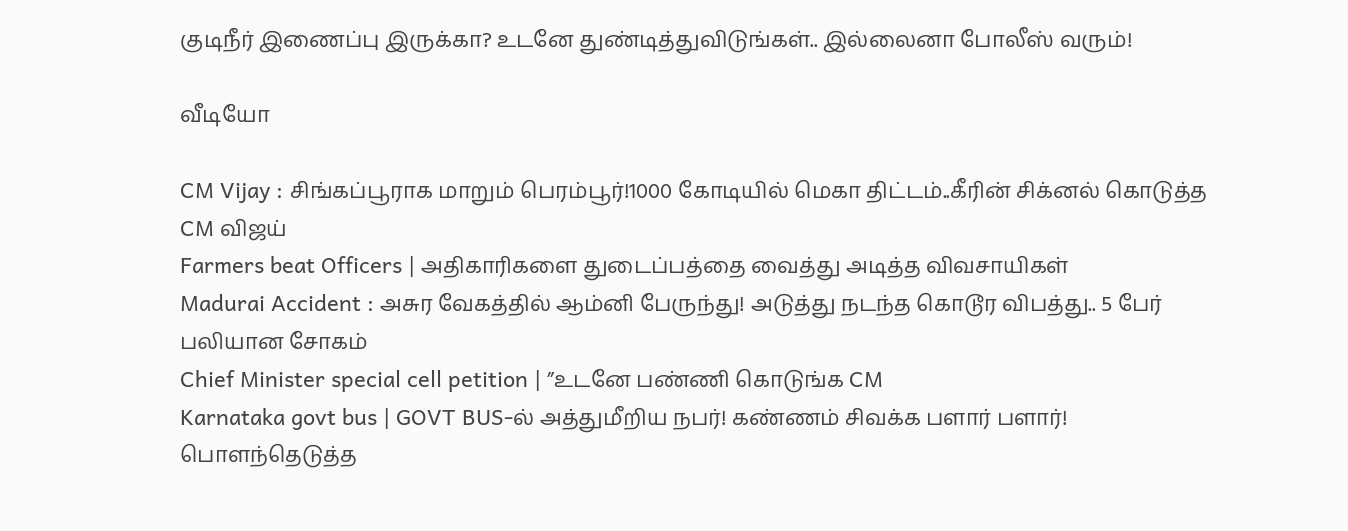குடிநீர் இணைப்பு இருக்கா? உடனே துண்டித்துவிடுங்கள்.. இல்லைனா போலீஸ் வரும்!

வீடியோ

CM Vijay : சிங்கப்பூராக மாறும் பெரம்பூர்!1000 கோடியில் மெகா திட்டம்..கீரின் சிக்னல் கொடுத்த CM விஜய்
Farmers beat Officers | அதிகாரிகளை துடைப்பத்தை வைத்து அடித்த விவசாயிகள்
Madurai Accident : அசுர வேகத்தில் ஆம்னி பேருந்து! அடுத்து நடந்த கொடூர விபத்து.. 5 பேர் பலியான சோகம்
Chief Minister special cell petition | ”உடனே பண்ணி கொடுங்க CM
Karnataka govt bus | GOVT BUS-ல் அத்துமீறிய நபர்! கண்ணம் சிவக்க பளார் பளார்! பொளந்தெடுத்த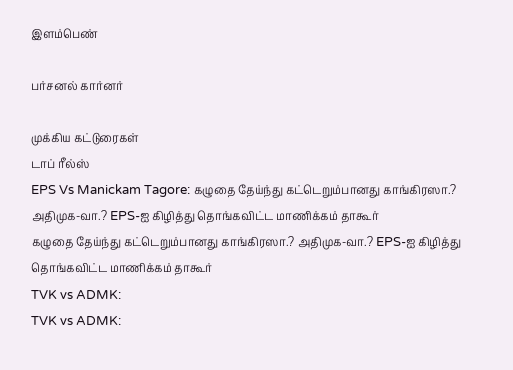இளம்பெண்

பர்சனல் கார்னர்

முக்கிய கட்டுரைகள்
டாப் ரீல்ஸ்
EPS Vs Manickam Tagore: கழுதை தேய்ந்து கட்டெறும்பானது காங்கிரஸா.? அதிமுக-வா.? EPS-ஐ கிழித்து தொங்கவிட்ட மாணிக்கம் தாகூர்
கழுதை தேய்ந்து கட்டெறும்பானது காங்கிரஸா.? அதிமுக-வா.? EPS-ஐ கிழித்து தொங்கவிட்ட மாணிக்கம் தாகூர்
TVK vs ADMK:
TVK vs ADMK: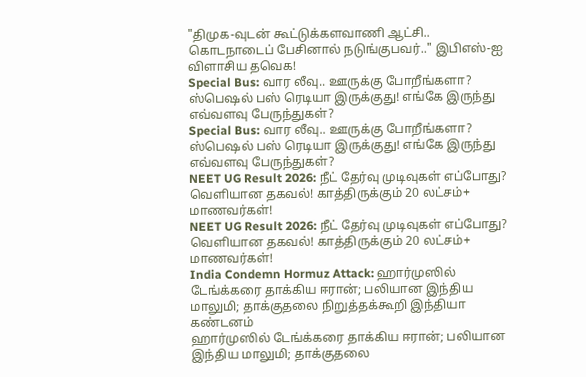"திமுக-வுடன் கூட்டுக்களவாணி ஆட்சி.. கொடநாடைப் பேசினால் நடுங்குபவர்.." இபிஎஸ்-ஐ விளாசிய தவெக!
Special Bus: வார லீவு.. ஊருக்கு போறீங்களா? ஸ்பெஷல் பஸ் ரெடியா இருக்குது! எங்கே இருந்து எவ்வளவு பேருந்துகள்?
Special Bus: வார லீவு.. ஊருக்கு போறீங்களா? ஸ்பெஷல் பஸ் ரெடியா இருக்குது! எங்கே இருந்து எவ்வளவு பேருந்துகள்?
NEET UG Result 2026: நீட் தேர்வு முடிவுகள் எப்போது? வெளியான தகவல்! காத்திருக்கும் 20 லட்சம்+ மாணவர்கள்!
NEET UG Result 2026: நீட் தேர்வு முடிவுகள் எப்போது? வெளியான தகவல்! காத்திருக்கும் 20 லட்சம்+ மாணவர்கள்!
India Condemn Hormuz Attack: ஹார்முஸில் டேங்க்கரை தாக்கிய ஈரான்; பலியான இந்திய மாலுமி; தாக்குதலை நிறுத்தக்கூறி இந்தியா கண்டனம்
ஹார்முஸில் டேங்க்கரை தாக்கிய ஈரான்; பலியான இந்திய மாலுமி; தாக்குதலை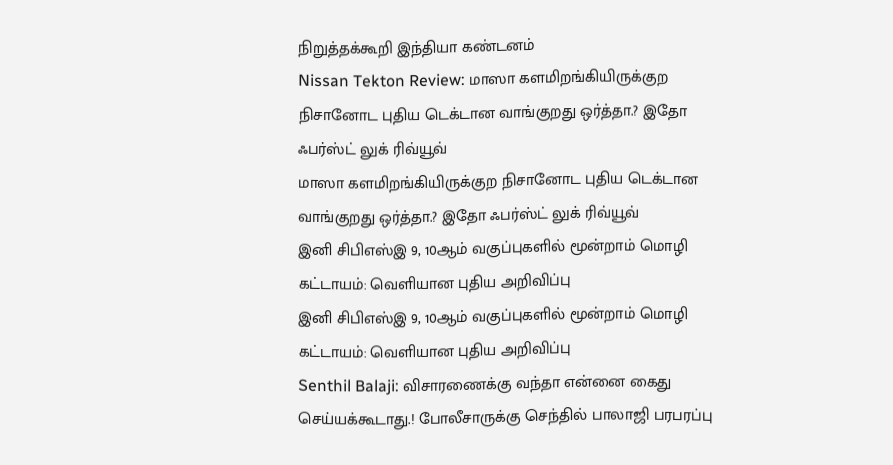நிறுத்தக்கூறி இந்தியா கண்டனம்
Nissan Tekton Review: மாஸா களமிறங்கியிருக்குற நிசானோட புதிய டெக்டான வாங்குறது ஒர்த்தா.? இதோ ஃபர்ஸ்ட் லுக் ரிவ்யூவ்
மாஸா களமிறங்கியிருக்குற நிசானோட புதிய டெக்டான வாங்குறது ஒர்த்தா.? இதோ ஃபர்ஸ்ட் லுக் ரிவ்யூவ்
இனி சிபிஎஸ்இ 9, 10ஆம் வகுப்புகளில் மூன்றாம் மொழி கட்டாயம்: வெளியான புதிய அறிவிப்பு
இனி சிபிஎஸ்இ 9, 10ஆம் வகுப்புகளில் மூன்றாம் மொழி கட்டாயம்: வெளியான புதிய அறிவிப்பு
Senthil Balaji: விசாரணைக்கு வந்தா என்னை கைது செய்யக்கூடாது.! போலீசாருக்கு செந்தில் பாலாஜி பரபரப்பு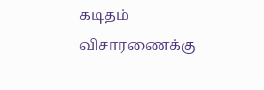கடிதம்
விசாரணைக்கு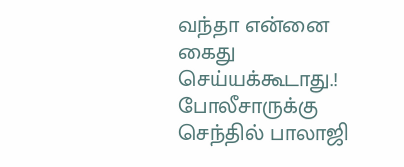வந்தா என்னை கைது செய்யக்கூடாது.! போலீசாருக்கு செந்தில் பாலாஜி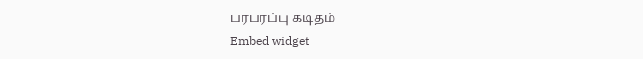பரபரப்பு கடிதம்
Embed widget